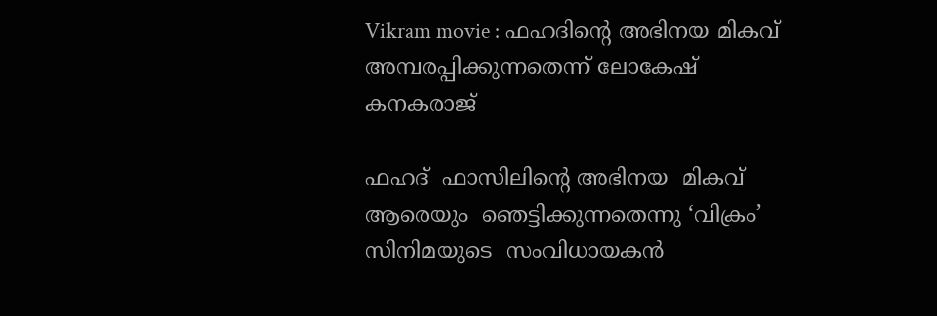Vikram movie : ഫഹദിന്റെ അഭിനയ മികവ് അമ്പരപ്പിക്കുന്നതെന്ന് ലോകേഷ് കനകരാജ്

ഫഹദ്  ഫാസിലിന്റെ അഭിനയ  മികവ്  ആരെയും  ഞെട്ടിക്കുന്നതെന്നു ‘വിക്രം’ സിനിമയുടെ  സംവിധായകൻ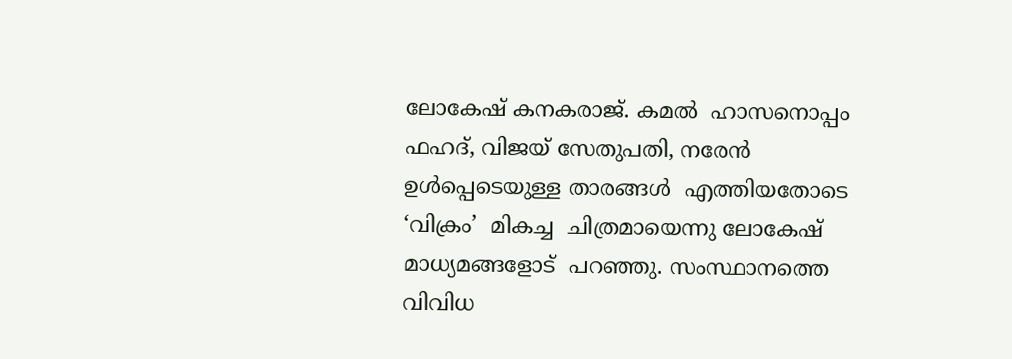ലോകേഷ് കനകരാജ്. കമൽ  ഹാസനൊപ്പം  ഫഹദ്, വിജയ് സേതുപതി, നരേൻ ഉൾപ്പെടെയുള്ള താരങ്ങൾ  എത്തിയതോടെ  ‘വിക്രം’  മികച്ച  ചിത്രമായെന്നു ലോകേഷ് മാധ്യമങ്ങളോട്  പറഞ്ഞു. സംസ്ഥാനത്തെ  വിവിധ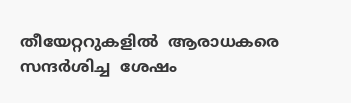തീയേറ്ററുകളിൽ  ആരാധകരെ  സന്ദർശിച്ച  ശേഷം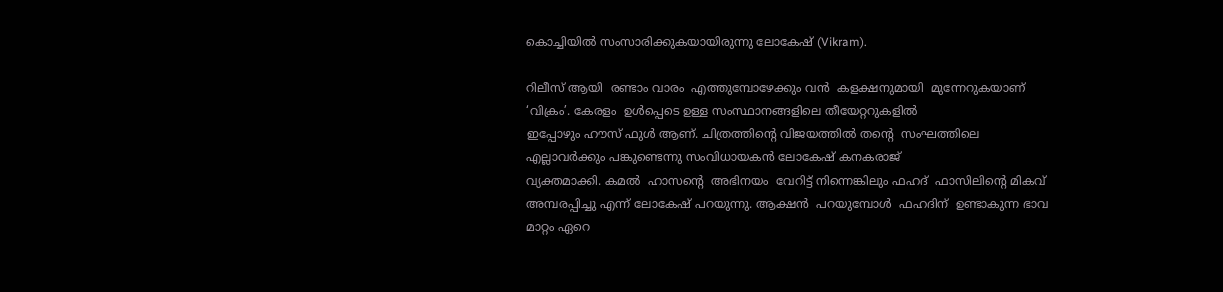കൊച്ചിയിൽ സംസാരിക്കുകയായിരുന്നു ലോകേഷ് (Vikram).

റിലീസ് ആയി  രണ്ടാം വാരം  എത്തുമ്പോഴേക്കും വൻ  കളക്ഷനുമായി  മുന്നേറുകയാണ് ‘വിക്രം’. കേരളം  ഉൾപ്പെടെ ഉള്ള സംസ്ഥാനങ്ങളിലെ തീയേറ്ററുകളിൽ
ഇപ്പോഴും ഹൗസ് ഫുൾ ആണ്. ചിത്രത്തിന്റെ വിജയത്തിൽ തന്റെ  സംഘത്തിലെ എല്ലാവർക്കും പങ്കുണ്ടെന്നു സംവിധായകൻ ലോകേഷ് കനകരാജ്
വ്യക്തമാക്കി. കമൽ  ഹാസന്റെ  അഭിനയം  വേറിട്ട്‌ നിന്നെങ്കിലും ഫഹദ്  ഫാസിലിന്റെ മികവ്  അമ്പരപ്പിച്ചു എന്ന് ലോകേഷ് പറയുന്നു. ആക്ഷൻ  പറയുമ്പോൾ  ഫഹദിന്  ഉണ്ടാകുന്ന ഭാവ  മാറ്റം ഏറെ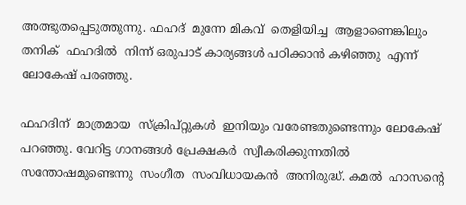അത്ഭുതപ്പെടുത്തുന്നു. ഫഹദ്  മുന്നേ മികവ്  തെളിയിച്ച  ആളാണെങ്കിലും തനിക്  ഫഹദിൽ  നിന്ന് ഒരുപാട് കാര്യങ്ങൾ പഠിക്കാൻ കഴിഞ്ഞു  എന്ന് ലോകേഷ് പരഞ്ഞു.

ഫഹദിന്  മാത്രമായ  സ്‍ക്രിപ്റ്റുകൾ  ഇനിയും വരേണ്ടതുണ്ടെന്നും ലോകേഷ് പറഞ്ഞു. വേറിട്ട ഗാനങ്ങള്‍ പ്രേക്ഷകർ  സ്വീകരിക്കുന്നതിൽ  സന്തോഷമുണ്ടെന്നു  സംഗീത  സംവിധായകൻ  അനിരുദ്ധ്. കമൽ  ഹാസന്റെ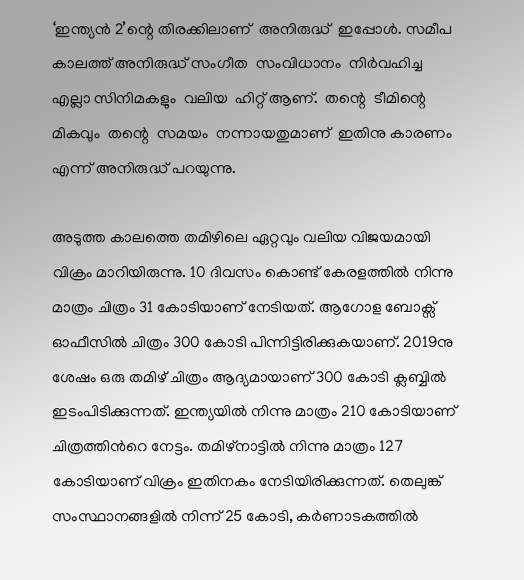‘ഇന്ത്യൻ 2’ന്റെ തിരക്കിലാണ്  അനിരുദ്ധ്  ഇപ്പോൾ. സമീപ  കാലത്ത് അനിരുദ്ധ് സംഗീത  സംവിധാനം  നിർവഹിച്ച  എല്ലാ സിനിമകളും  വലിയ  ഹിറ്റ്‌ ആണ്.  തന്റെ  ടീമിന്റെ മികവും  തന്റെ  സമയം  നന്നായതുമാണ്  ഇതിനു കാരണം  എന്ന് അനിരുദ്ധ് പറയുന്നു.

അടുത്ത കാലത്തെ തമിഴിലെ ഏറ്റവും വലിയ വിജയമായി വിക്രം മാറിയിരുന്നു. 10 ദിവസം കൊണ്ട് കേരളത്തില്‍ നിന്നു മാത്രം ചിത്രം 31 കോടിയാണ് നേടിയത്. ആഗോള ബോക്സ് ഓഫീസില്‍ ചിത്രം 300 കോടി പിന്നിട്ടിരിക്കുകയാണ്. 2019നു ശേഷം ഒരു തമിഴ് ചിത്രം ആദ്യമായാണ് 300 കോടി ക്ലബ്ബില്‍ ഇടംപിടിക്കുന്നത്. ഇന്ത്യയില്‍ നിന്നു മാത്രം 210 കോടിയാണ് ചിത്രത്തിന്‍റെ നേട്ടം. തമിഴ്നാട്ടില്‍ നിന്നു മാത്രം 127 കോടിയാണ് വിക്രം ഇതിനകം നേടിയിരിക്കുന്നത്. തെലുങ്ക് സംസ്ഥാനങ്ങളില്‍ നിന്ന് 25 കോടി, കര്‍ണാടകത്തില്‍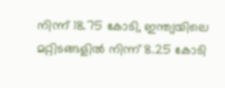നിന്ന് 18.75 കോടി, ഇന്ത്യയിലെ മറ്റിടങ്ങളില്‍ നിന്ന് 8.25 കോടി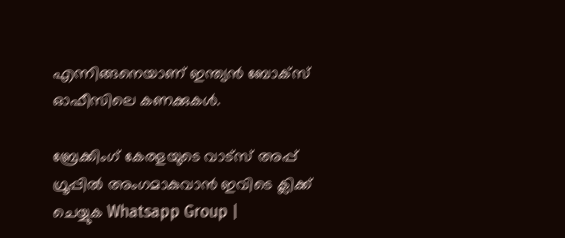എന്നിങ്ങനെയാണ് ഇന്ത്യന്‍ ബോക്സ് ഓഫീസിലെ കണക്കുകള്‍.

ബ്രേക്കിംഗ് കേരളയുടെ വാട്സ് അപ്പ് ഗ്രൂപ്പിൽ അംഗമാകുവാൻ ഇവിടെ ക്ലിക്ക് ചെയ്യുക Whatsapp Group |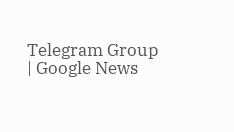Telegram Group | Google News